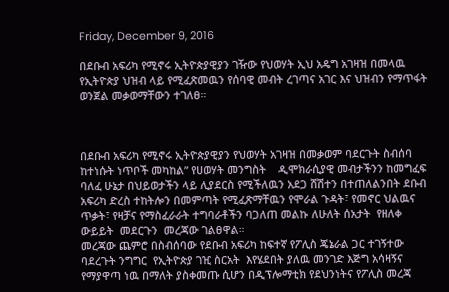Friday, December 9, 2016

በደቡብ አፍሪካ የሚኖሩ ኢትዮጵያዊያን ገዥው የህወሃት ኢህ አዴግ አገዛዝ በመላዉ የኢትዮጵያ ህዝብ ላይ የሚፈጽመዉን የሰባዊ መብት ረገጣና አገር እና ህዝብን የማጥፋት ወንጀል መቃወማቸውን ተገለፀ።



በደቡብ አፍሪካ የሚኖሩ ኢትዮጵያዊያን የህወሃት አገዛዝ በመቃወም ባደርጉት ስብሰባ ከተነሱት ነጥቦች መካከል” የሀወሃት መንግስት    ዲሞክራሲያዊ መብታችንን ከመግፈፍ ባለፈ ሁኔታ በህይወታችን ላይ ሊያደርስ የሚችለዉን አደጋ ሸሽተን በተጠለልንበት ደቡብ አፍሪካ ድረስ ተከትሎን በመምጣት የሚፈጽማቸዉን የሞራል ጉዳት፣ የመኖር ህልዉና ጥቃት፣ የዛቻና የማስፈራራት ተግባራቶችን ባጋለጠ መልኩ ለሁለት ሰአታት  የዘለቀ ውይይት  መደርጉን  መረጃው ገልፀዋል።
መረጃው ጨምሮ በስብሰባው የደቡብ አፍሪካ ከፍተኛ የፖሊስ ጄኔራል ጋር ተገኝተው ባደረጉት ንግግር  የኢትዮጵያ ገዢ ስርአት  እየሄደበት ያለዉ መንገድ እጅግ አሳዛኝና የማያዋጣ ነዉ በማለት ያስቀመጡ ሲሆን በዲፕሎማቲክ የደህንነትና የፖሊስ መረጃ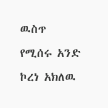ዉስጥ የሚሰሩ አንድ ኮረነ አክለዉ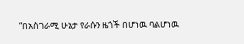“በአስገራሚ ሁኔታ የራሱን ዜጎች በሆነዉ ባልሆነዉ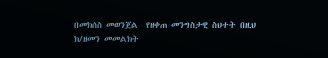በመክሰስ መወንጀል  የዘቀጠ መንግስታዊ ስህተት በዚህ ክ/ዘመን መመልክት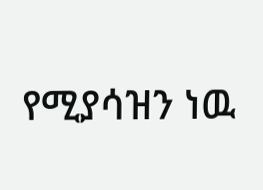የሚያሳዝን ነዉ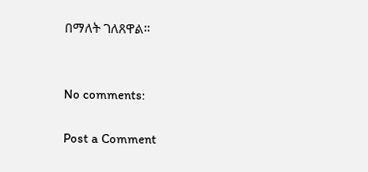በማለት ገለጸዋል።


No comments:

Post a Comment